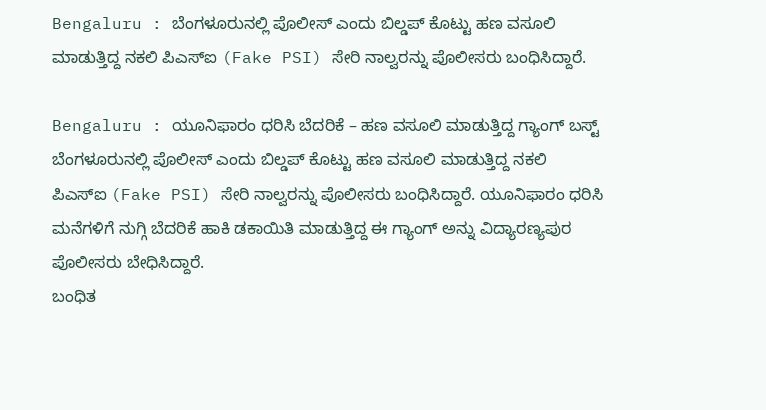Bengaluru : ಬೆಂಗಳೂರುನಲ್ಲಿ ಪೊಲೀಸ್ ಎಂದು ಬಿಲ್ಡಪ್ ಕೊಟ್ಟು ಹಣ ವಸೂಲಿ ಮಾಡುತ್ತಿದ್ದ ನಕಲಿ ಪಿಎಸ್ಐ (Fake PSI) ಸೇರಿ ನಾಲ್ವರನ್ನು ಪೊಲೀಸರು ಬಂಧಿಸಿದ್ದಾರೆ.

Bengaluru : ಯೂನಿಫಾರಂ ಧರಿಸಿ ಬೆದರಿಕೆ – ಹಣ ವಸೂಲಿ ಮಾಡುತ್ತಿದ್ದ ಗ್ಯಾಂಗ್ ಬಸ್ಟ್
ಬೆಂಗಳೂರುನಲ್ಲಿ ಪೊಲೀಸ್ ಎಂದು ಬಿಲ್ಡಪ್ ಕೊಟ್ಟು ಹಣ ವಸೂಲಿ ಮಾಡುತ್ತಿದ್ದ ನಕಲಿ ಪಿಎಸ್ಐ (Fake PSI) ಸೇರಿ ನಾಲ್ವರನ್ನು ಪೊಲೀಸರು ಬಂಧಿಸಿದ್ದಾರೆ. ಯೂನಿಫಾರಂ ಧರಿಸಿ ಮನೆಗಳಿಗೆ ನುಗ್ಗಿ ಬೆದರಿಕೆ ಹಾಕಿ ಡಕಾಯಿತಿ ಮಾಡುತ್ತಿದ್ದ ಈ ಗ್ಯಾಂಗ್ ಅನ್ನು ವಿದ್ಯಾರಣ್ಯಪುರ ಪೊಲೀಸರು ಬೇಧಿಸಿದ್ದಾರೆ.
ಬಂಧಿತ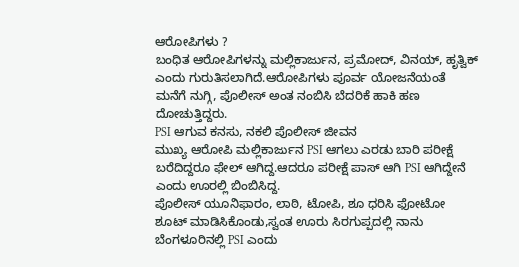ಆರೋಪಿಗಳು ?
ಬಂಧಿತ ಆರೋಪಿಗಳನ್ನು ಮಲ್ಲಿಕಾರ್ಜುನ, ಪ್ರಮೋದ್, ವಿನಯ್, ಹೃತ್ವಿಕ್ ಎಂದು ಗುರುತಿಸಲಾಗಿದೆ.ಆರೋಪಿಗಳು ಪೂರ್ವ ಯೋಜನೆಯಂತೆ ಮನೆಗೆ ನುಗ್ಗಿ, ಪೊಲೀಸ್ ಅಂತ ನಂಬಿಸಿ ಬೆದರಿಕೆ ಹಾಕಿ ಹಣ ದೋಚುತ್ತಿದ್ದರು.
PSI ಆಗುವ ಕನಸು, ನಕಲಿ ಪೊಲೀಸ್ ಜೀವನ
ಮುಖ್ಯ ಆರೋಪಿ ಮಲ್ಲಿಕಾರ್ಜುನ PSI ಆಗಲು ಎರಡು ಬಾರಿ ಪರೀಕ್ಷೆ ಬರೆದಿದ್ದರೂ ಫೇಲ್ ಆಗಿದ್ದ.ಆದರೂ ಪರೀಕ್ಷೆ ಪಾಸ್ ಆಗಿ PSI ಆಗಿದ್ದೇನೆ ಎಂದು ಊರಲ್ಲಿ ಬಿಂಬಿಸಿದ್ದ.
ಪೊಲೀಸ್ ಯೂನಿಫಾರಂ, ಲಾಠಿ, ಟೋಪಿ, ಶೂ ಧರಿಸಿ ಫೋಟೋ ಶೂಟ್ ಮಾಡಿಸಿಕೊಂಡು,ಸ್ವಂತ ಊರು ಸಿರಗುಪ್ಪದಲ್ಲಿ ನಾನು ಬೆಂಗಳೂರಿನಲ್ಲಿ PSI ಎಂದು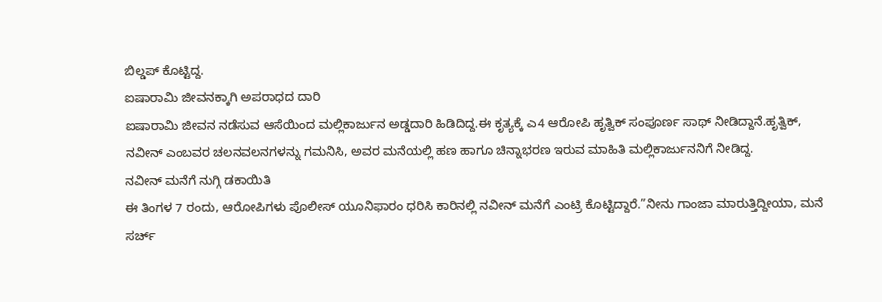ಬಿಲ್ಡಪ್ ಕೊಟ್ಟಿದ್ದ.
ಐಷಾರಾಮಿ ಜೀವನಕ್ಕಾಗಿ ಅಪರಾಧದ ದಾರಿ
ಐಷಾರಾಮಿ ಜೀವನ ನಡೆಸುವ ಆಸೆಯಿಂದ ಮಲ್ಲಿಕಾರ್ಜುನ ಅಡ್ಡದಾರಿ ಹಿಡಿದಿದ್ದ.ಈ ಕೃತ್ಯಕ್ಕೆ ಎ4 ಆರೋಪಿ ಹೃತ್ವಿಕ್ ಸಂಪೂರ್ಣ ಸಾಥ್ ನೀಡಿದ್ದಾನೆ.ಹೃತ್ವಿಕ್, ನವೀನ್ ಎಂಬವರ ಚಲನವಲನಗಳನ್ನು ಗಮನಿಸಿ, ಅವರ ಮನೆಯಲ್ಲಿ ಹಣ ಹಾಗೂ ಚಿನ್ನಾಭರಣ ಇರುವ ಮಾಹಿತಿ ಮಲ್ಲಿಕಾರ್ಜುನನಿಗೆ ನೀಡಿದ್ದ.
ನವೀನ್ ಮನೆಗೆ ನುಗ್ಗಿ ಡಕಾಯಿತಿ
ಈ ತಿಂಗಳ 7 ರಂದು, ಆರೋಪಿಗಳು ಪೊಲೀಸ್ ಯೂನಿಫಾರಂ ಧರಿಸಿ ಕಾರಿನಲ್ಲಿ ನವೀನ್ ಮನೆಗೆ ಎಂಟ್ರಿ ಕೊಟ್ಟಿದ್ದಾರೆ.”ನೀನು ಗಾಂಜಾ ಮಾರುತ್ತಿದ್ದೀಯಾ, ಮನೆ ಸರ್ಚ್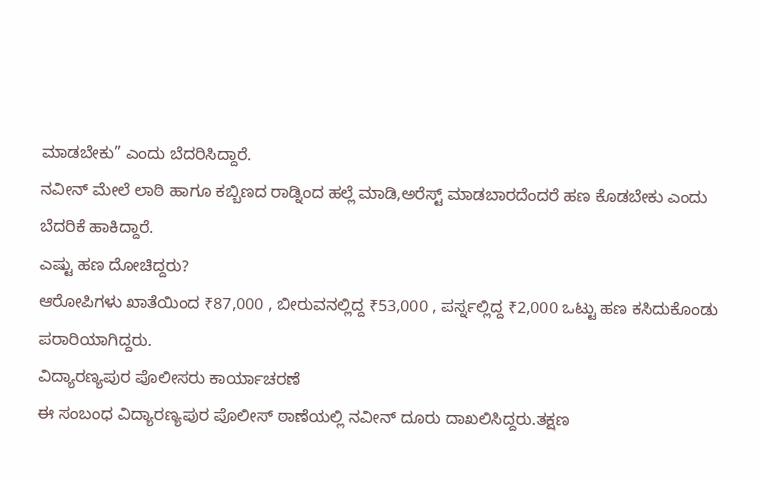ಮಾಡಬೇಕು” ಎಂದು ಬೆದರಿಸಿದ್ದಾರೆ.
ನವೀನ್ ಮೇಲೆ ಲಾಠಿ ಹಾಗೂ ಕಬ್ಬಿಣದ ರಾಡ್ನಿಂದ ಹಲ್ಲೆ ಮಾಡಿ,ಅರೆಸ್ಟ್ ಮಾಡಬಾರದೆಂದರೆ ಹಣ ಕೊಡಬೇಕು ಎಂದು ಬೆದರಿಕೆ ಹಾಕಿದ್ದಾರೆ.
ಎಷ್ಟು ಹಣ ದೋಚಿದ್ದರು?
ಆರೋಪಿಗಳು ಖಾತೆಯಿಂದ ₹87,000 , ಬೀರುವನಲ್ಲಿದ್ದ ₹53,000 , ಪರ್ಸ್ನಲ್ಲಿದ್ದ ₹2,000 ಒಟ್ಟು ಹಣ ಕಸಿದುಕೊಂಡು ಪರಾರಿಯಾಗಿದ್ದರು.
ವಿದ್ಯಾರಣ್ಯಪುರ ಪೊಲೀಸರು ಕಾರ್ಯಾಚರಣೆ
ಈ ಸಂಬಂಧ ವಿದ್ಯಾರಣ್ಯಪುರ ಪೊಲೀಸ್ ಠಾಣೆಯಲ್ಲಿ ನವೀನ್ ದೂರು ದಾಖಲಿಸಿದ್ದರು.ತಕ್ಷಣ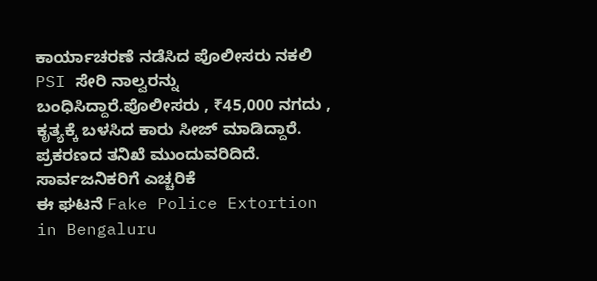ಕಾರ್ಯಾಚರಣೆ ನಡೆಸಿದ ಪೊಲೀಸರು ನಕಲಿ PSI ಸೇರಿ ನಾಲ್ವರನ್ನು ಬಂಧಿಸಿದ್ದಾರೆ.ಪೊಲೀಸರು , ₹45,000 ನಗದು , ಕೃತ್ಯಕ್ಕೆ ಬಳಸಿದ ಕಾರು ಸೀಜ್ ಮಾಡಿದ್ದಾರೆ. ಪ್ರಕರಣದ ತನಿಖೆ ಮುಂದುವರಿದಿದೆ.
ಸಾರ್ವಜನಿಕರಿಗೆ ಎಚ್ಚರಿಕೆ
ಈ ಘಟನೆ Fake Police Extortion in Bengaluru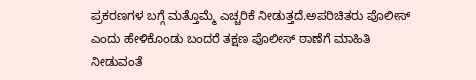ಪ್ರಕರಣಗಳ ಬಗ್ಗೆ ಮತ್ತೊಮ್ಮೆ ಎಚ್ಚರಿಕೆ ನೀಡುತ್ತದೆ.ಅಪರಿಚಿತರು ಪೊಲೀಸ್ ಎಂದು ಹೇಳಿಕೊಂಡು ಬಂದರೆ ತಕ್ಷಣ ಪೊಲೀಸ್ ಠಾಣೆಗೆ ಮಾಹಿತಿ ನೀಡುವಂತೆ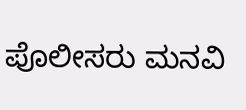ಪೊಲೀಸರು ಮನವಿ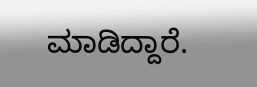ಮಾಡಿದ್ದಾರೆ.